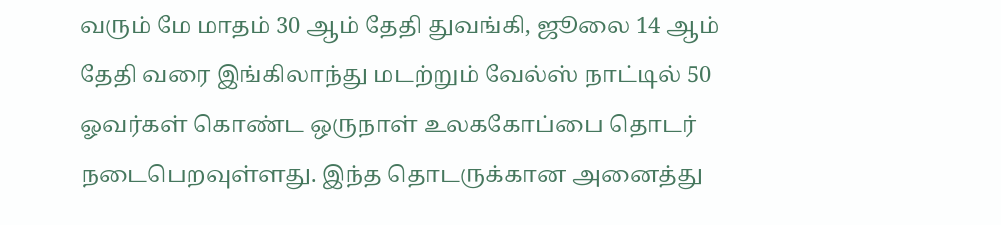வரும் மே மாதம் 30 ஆம் தேதி துவங்கி, ஜூலை 14 ஆம் தேதி வரை இங்கிலாந்து மடற்றும் வேல்ஸ் நாட்டில் 50 ஓவர்கள் கொண்ட ஒருநாள் உலககோப்பை தொடர் நடைபெறவுள்ளது. இந்த தொடருக்கான அனைத்து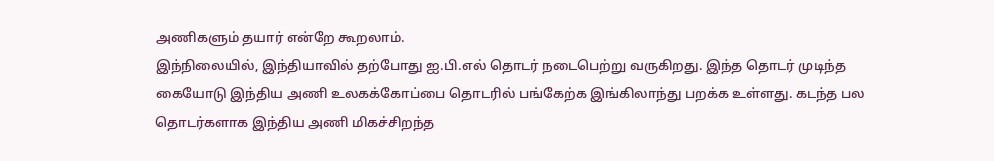அணிகளும் தயார் என்றே கூறலாம்.
இந்நிலையில், இந்தியாவில் தற்போது ஐ.பி.எல் தொடர் நடைபெற்று வருகிறது. இந்த தொடர் முடிந்த கையோடு இந்திய அணி உலகக்கோப்பை தொடரில் பங்கேற்க இங்கிலாந்து பறக்க உள்ளது. கடந்த பல தொடர்களாக இந்திய அணி மிகச்சிறந்த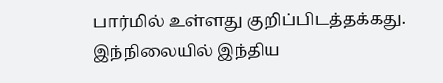பார்மில் உள்ளது குறிப்பிடத்தக்கது.
இந்நிலையில் இந்திய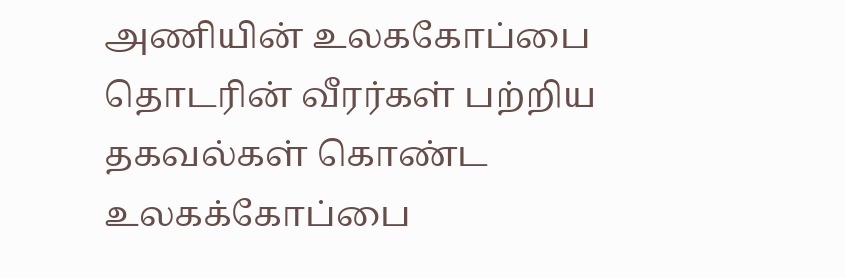அணியின் உலககோப்பை தொடரின் வீரர்கள் பற்றிய தகவல்கள் கொண்ட உலகக்கோப்பை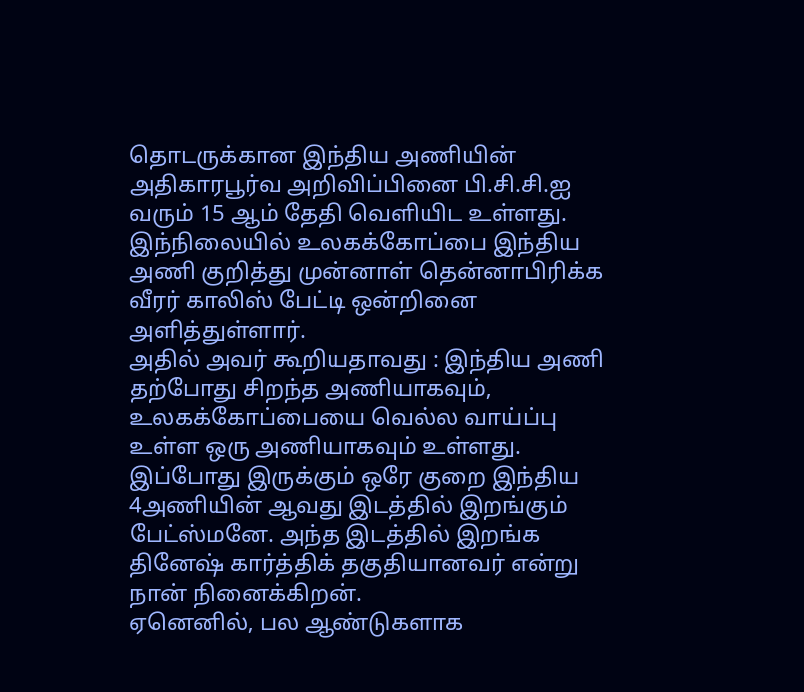தொடருக்கான இந்திய அணியின் அதிகாரபூர்வ அறிவிப்பினை பி.சி.சி.ஐ வரும் 15 ஆம் தேதி வெளியிட உள்ளது. இந்நிலையில் உலகக்கோப்பை இந்திய அணி குறித்து முன்னாள் தென்னாபிரிக்க வீரர் காலிஸ் பேட்டி ஒன்றினை அளித்துள்ளார்.
அதில் அவர் கூறியதாவது : இந்திய அணி தற்போது சிறந்த அணியாகவும், உலகக்கோப்பையை வெல்ல வாய்ப்பு உள்ள ஒரு அணியாகவும் உள்ளது. இப்போது இருக்கும் ஒரே குறை இந்திய 4அணியின் ஆவது இடத்தில் இறங்கும் பேட்ஸ்மனே. அந்த இடத்தில் இறங்க தினேஷ் கார்த்திக் தகுதியானவர் என்று நான் நினைக்கிறன்.
ஏனெனில், பல ஆண்டுகளாக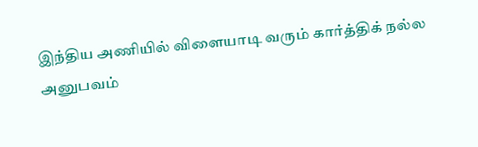இந்திய அணியில் விளையாடி வரும் கார்த்திக் நல்ல அனுபவம்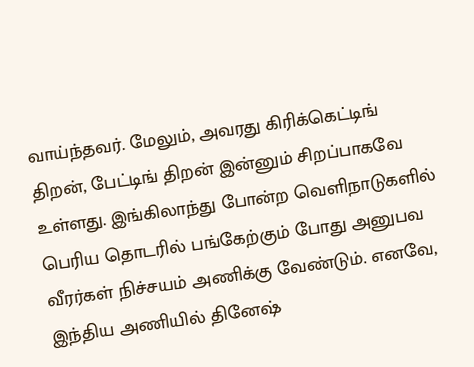வாய்ந்தவர். மேலும், அவரது கிரிக்கெட்டிங் திறன், பேட்டிங் திறன் இன்னும் சிறப்பாகவே உள்ளது. இங்கிலாந்து போன்ற வெளிநாடுகளில் பெரிய தொடரில் பங்கேற்கும் போது அனுபவ வீரர்கள் நிச்சயம் அணிக்கு வேண்டும். எனவே, இந்திய அணியில் தினேஷ்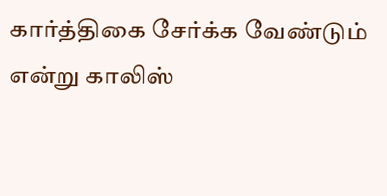கார்த்திகை சேர்க்க வேண்டும் என்று காலிஸ்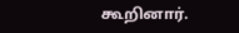கூறினார்.